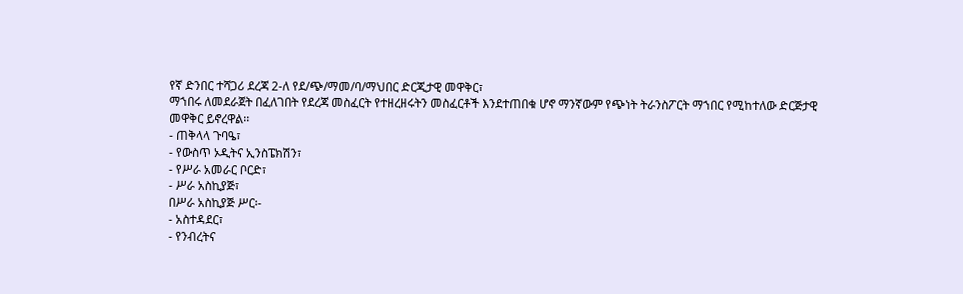የኛ ድንበር ተሻጋሪ ደረጃ 2-ለ የደ/ጭ/ማመ/ባ/ማህበር ድርጂታዊ መዋቅር፣
ማኀበሩ ለመደራጀት በፈለገበት የደረጃ መስፈርት የተዘረዘሩትን መስፈርቶች እንደተጠበቁ ሆኖ ማንኛውም የጭነት ትራንስፖርት ማኀበር የሚከተለው ድርጅታዊ መዋቅር ይኖረዋል፡፡
- ጠቅላላ ጉባዔ፣
- የውስጥ ኦዲትና ኢንስፔክሽን፣
- የሥራ አመራር ቦርድ፣
- ሥራ አስኪያጅ፣
በሥራ አስኪያጅ ሥር፡-
- አስተዳደር፣
- የንብረትና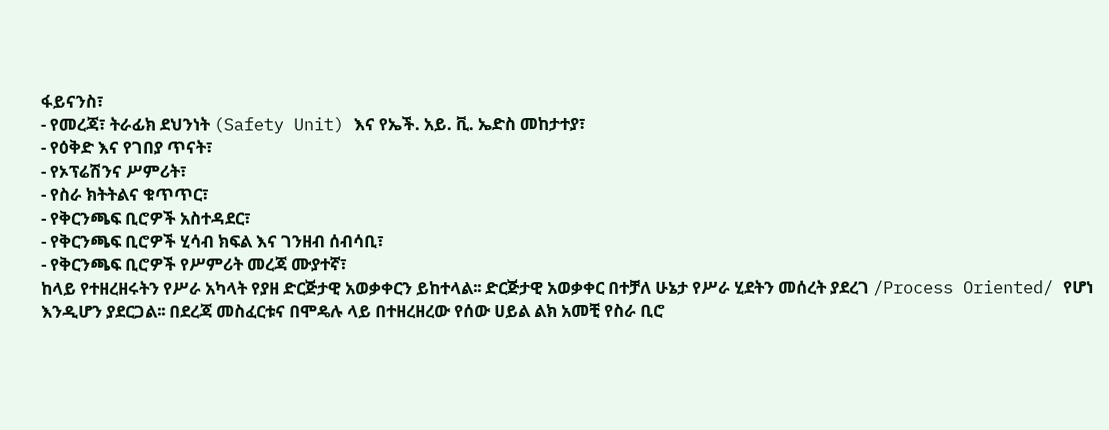ፋይናንስ፣
- የመረጃ፣ ትራፊክ ደህንነት (Safety Unit) እና የኤች. አይ. ቪ. ኤድስ መከታተያ፣
- የዕቅድ እና የገበያ ጥናት፣
- የኦፕሬሽንና ሥምሪት፣
- የስራ ክትትልና ቁጥጥር፣
- የቅርንጫፍ ቢሮዎች አስተዳደር፣
- የቅርንጫፍ ቢሮዎች ሂሳብ ክፍል እና ገንዘብ ሰብሳቢ፣
- የቅርንጫፍ ቢሮዎች የሥምሪት መረጃ ሙያተኛ፣
ከላይ የተዘረዘሩትን የሥራ አካላት የያዘ ድርጅታዊ አወቃቀርን ይከተላል፡፡ ድርጅታዊ አወቃቀር በተቻለ ሁኔታ የሥራ ሂደትን መሰረት ያደረገ /Process Oriented/ የሆነ እንዲሆን ያደርጋል፡፡ በደረጃ መስፈርቱና በሞዴሉ ላይ በተዘረዘረው የሰው ሀይል ልክ አመቺ የስራ ቢሮ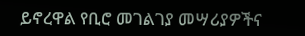ይኖረዋል የቢሮ መገልገያ መሣሪያዎችና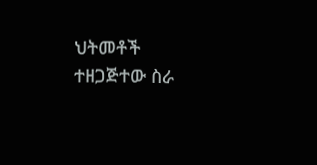ህትመቶች ተዘጋጅተው ስራ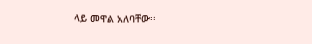ላይ መዋል አለባቸው፡፡